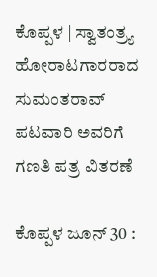ಕೊಪ್ಪಳ | ಸ್ವಾತಂತ್ರ್ಯ ಹೋರಾಟಗಾರರಾದ ಸುಮಂತರಾವ್ ಪಟವಾರಿ ಅವರಿಗೆ ಗಣತಿ ಪತ್ರ ವಿತರಣೆ

ಕೊಪ್ಪಳ ಜೂನ್ 30 :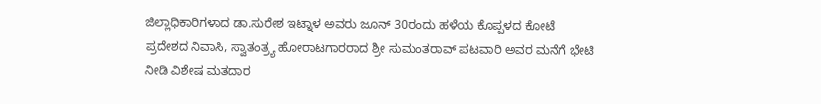ಜಿಲ್ಲಾಧಿಕಾರಿಗಳಾದ ಡಾ.ಸುರೇಶ ಇಟ್ನಾಳ ಅವರು ಜೂನ್ 30ರಂದು ಹಳೆಯ ಕೊಪ್ಪಳದ ಕೋಟೆ ಪ್ರದೇಶದ ನಿವಾಸಿ, ಸ್ವಾತಂತ್ರ್ಯ ಹೋರಾಟಗಾರರಾದ ಶ್ರೀ ಸುಮಂತರಾವ್ ಪಟವಾರಿ ಅವರ ಮನೆಗೆ ಭೇಟಿ ನೀಡಿ ವಿಶೇಷ ಮತದಾರ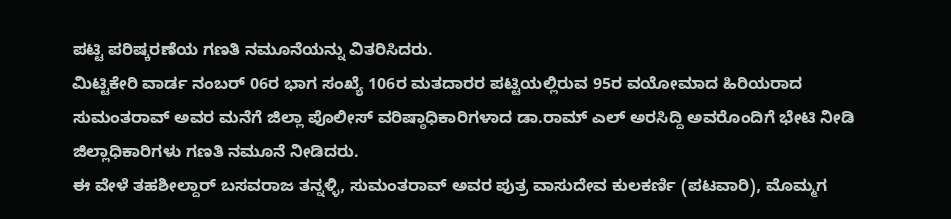ಪಟ್ಟಿ ಪರಿಷ್ಕರಣೆಯ ಗಣತಿ ನಮೂನೆಯನ್ನು ವಿತರಿಸಿದರು.
ಮಿಟ್ಟಿಕೇರಿ ವಾರ್ಡ ನಂಬರ್ 06ರ ಭಾಗ ಸಂಖ್ಯೆ 106ರ ಮತದಾರರ ಪಟ್ಟಿಯಲ್ಲಿರುವ 95ರ ವಯೋಮಾದ ಹಿರಿಯರಾದ ಸುಮಂತರಾವ್ ಅವರ ಮನೆಗೆ ಜಿಲ್ಲಾ ಪೊಲೀಸ್ ವರಿಷ್ಠಾಧಿಕಾರಿಗಳಾದ ಡಾ.ರಾಮ್ ಎಲ್ ಅರಸಿದ್ದಿ ಅವರೊಂದಿಗೆ ಭೇಟಿ ನೀಡಿ ಜಿಲ್ಲಾಧಿಕಾರಿಗಳು ಗಣತಿ ನಮೂನೆ ನೀಡಿದರು.
ಈ ವೇಳೆ ತಹಶೀಲ್ದಾರ್ ಬಸವರಾಜ ತನ್ನಳ್ಳಿ, ಸುಮಂತರಾವ್ ಅವರ ಪುತ್ರ ವಾಸುದೇವ ಕುಲಕರ್ಣಿ (ಪಟವಾರಿ), ಮೊಮ್ಮಗ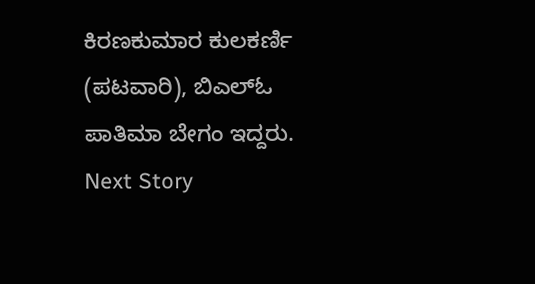ಕಿರಣಕುಮಾರ ಕುಲಕರ್ಣಿ (ಪಟವಾರಿ), ಬಿಎಲ್ಓ ಪಾತಿಮಾ ಬೇಗಂ ಇದ್ದರು.
Next Story